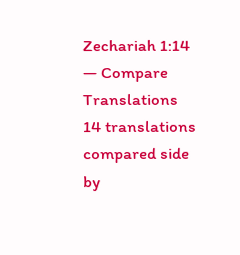Zechariah 1:14 — Compare Translations
14 translations compared side by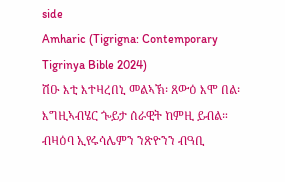side
Amharic (Tigrigna: Contemporary Tigrinya Bible 2024)
ሽዑ እቲ እተዛረበኒ መልኣኽ፡ ጸውዕ እሞ በል፡ እግዚኣብሄር ጐይታ ሰራዊት ከምዚ ይብል። ብዛዕባ ኢየሩሳሌምን ንጽዮንን ብዓቢ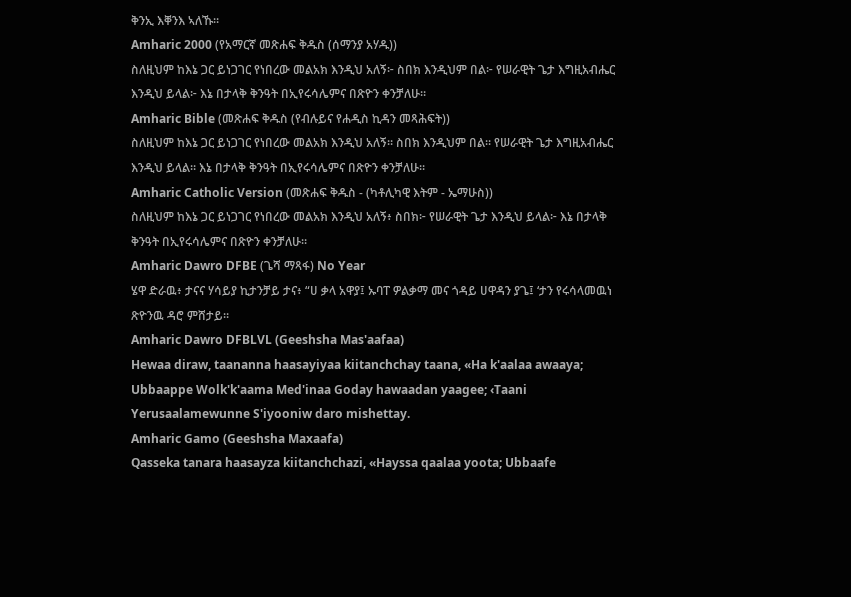ቅንኢ እቐንእ ኣለኹ።
Amharic 2000 (የአማርኛ መጽሐፍ ቅዱስ (ሰማንያ አሃዱ))
ስለዚህም ከእኔ ጋር ይነጋገር የነበረው መልአክ እንዲህ አለኝ፦ ስበክ እንዲህም በል፦ የሠራዊት ጌታ እግዚአብሔር እንዲህ ይላል፦ እኔ በታላቅ ቅንዓት በኢየሩሳሌምና በጽዮን ቀንቻለሁ።
Amharic Bible (መጽሐፍ ቅዱስ (የብሉይና የሐዲስ ኪዳን መጻሕፍት))
ስለዚህም ከእኔ ጋር ይነጋገር የነበረው መልአክ እንዲህ አለኝ። ስበክ እንዲህም በል። የሠራዊት ጌታ እግዚአብሔር እንዲህ ይላል። እኔ በታላቅ ቅንዓት በኢየሩሳሌምና በጽዮን ቀንቻለሁ።
Amharic Catholic Version (መጽሐፍ ቅዱስ - (ካቶሊካዊ እትም - ኤማሁስ))
ስለዚህም ከእኔ ጋር ይነጋገር የነበረው መልአክ እንዲህ አለኝ፥ ስበክ፦ የሠራዊት ጌታ እንዲህ ይላል፦ እኔ በታላቅ ቅንዓት በኢየሩሳሌምና በጽዮን ቀንቻለሁ።
Amharic Dawro DFBE (ጌሻ ማጻፋ) No Year
ሄዋ ድራዉ፥ ታናና ሃሳይያ ኪታንቻይ ታና፥ “ሀ ቃላ አዋያ፤ ኡባፐ ዎልቃማ መና ጎዳይ ሀዋዳን ያጌ፤ ‘ታን የሩሳላመዉነ ጽዮንዉ ዳሮ ምሸታይ።
Amharic Dawro DFBLVL (Geeshsha Mas'aafaa)
Hewaa diraw, taananna haasayiyaa kiitanchchay taana, «Ha k'aalaa awaaya; Ubbaappe Wolk'k'aama Med'inaa Goday hawaadan yaagee; ‹Taani Yerusaalamewunne S'iyooniw daro mishettay.
Amharic Gamo (Geeshsha Maxaafa)
Qasseka tanara haasayza kiitanchchazi, «Hayssa qaalaa yoota; Ubbaafe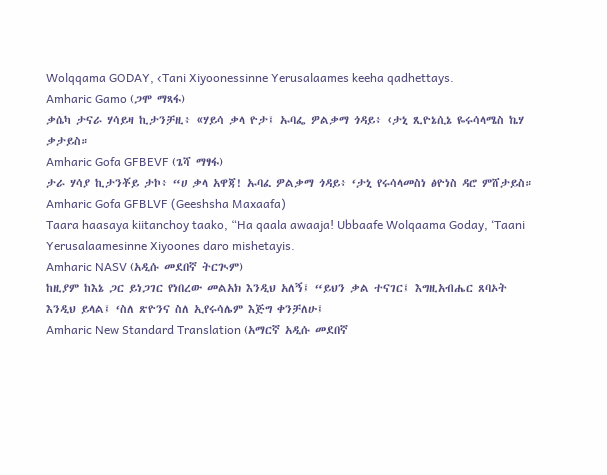Wolqqama GODAY, ‹Tani Xiyoonessinne Yerusalaames keeha qadhettays.
Amharic Gamo (ጋሞ ማጻፋ)
ቃሴካ ታናራ ሃሳይዛ ኪታንቻዚ፥ «ሃይሳ ቃላ ዮታ፤ ኡባፌ ዎልቃማ ጎዳይ፥ ‹ታኒ ጺዮኔሲኔ ዬሩሳላሜስ ኬሃ ቃታይስ።
Amharic Gofa GFBEVF (ጌሻ ማፃፋ)
ታራ ሃሳያ ኪታንቾይ ታኮ፥ “ሀ ቃላ አዋጃ! ኡባፈ ዎልቃማ ጎዳይ፥ ‘ታኒ የሩሳላመስነ ፅዮነስ ዳሮ ምሸታይስ።
Amharic Gofa GFBLVF (Geeshsha Maxaafa)
Taara haasaya kiitanchoy taako, “Ha qaala awaaja! Ubbaafe Wolqaama Goday, ‘Taani Yerusalaamesinne Xiyoones daro mishetayis.
Amharic NASV (አዲሱ መደበኛ ትርጒም)
ከዚያም ከእኔ ጋር ይነጋገር የነበረው መልአክ እንዲህ አለኝ፤ “ይህን ቃል ተናገር፤ እግዚአብሔር ጸባኦት እንዲህ ይላል፤ ‘ስለ ጽዮንና ስለ ኢየሩሳሌም እጅግ ቀንቻለሁ፤
Amharic New Standard Translation (አማርኛ አዲሱ መደበኛ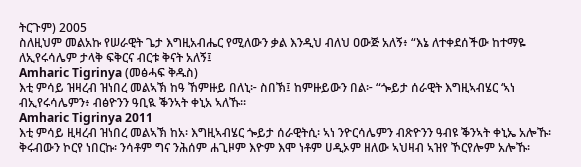ትርጉም) 2005
ስለዚህም መልአኩ የሠራዊት ጌታ እግዚአብሔር የሚለውን ቃል እንዲህ ብለህ ዐውጅ አለኝ፥ “እኔ ለተቀደሰችው ከተማዬ ለኢየሩሳሌም ታላቅ ፍቅርና ብርቱ ቅናት አለኝ፤
Amharic Tigrinya (መፅሓፍ ቅዱስ)
እቲ ምሳይ ዝዛረብ ዝነበረ መልኣኽ ከዓ ኸምዙይ በለኒ፦ ስበኽ፤ ከምዙይውን በል፦ “ጐይታ ሰራዊት እግዚኣብሄር ‘ኣነ ብኢየሩሳሌምን፥ ብፅዮንን ዓቢዪ ቕንኣት ቀኒአ ኣለኹ።
Amharic Tigrinya 2011
እቲ ምሳይ ዚዛረብ ዝነበረ መልኣኽ ከአ፡ እግዚኣብሄር ጐይታ ሰራዊትሲ፡ ኣነ ንዮርሳሌምን ብጽዮንን ዓብዩ ቕንኣት ቀኒኤ አሎኹ፡ ቅሩብውን ኮርየ ነበርኩ፡ ንሳቶም ግና ንሕሰም ሐጊዞም እዮም እሞ ነቶም ሀዲኦም ዘለው ኣህዛብ ኣዝየ ኾርየሎም አሎኹ፡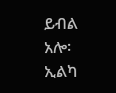ይብል አሎ፡ ኢልካ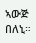ኣውጅ በለኒ።